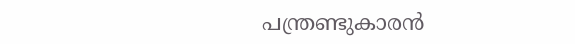പന്ത്രണ്ടുകാരന്‍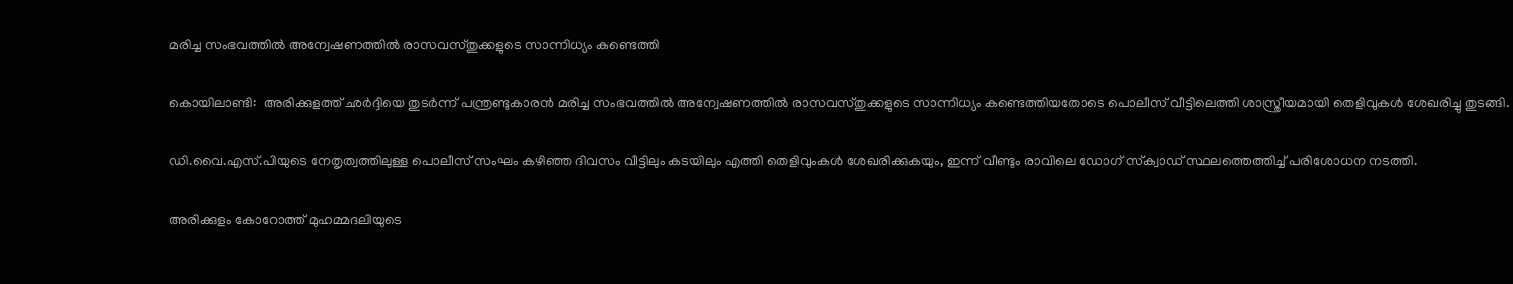മരിച്ച സംഭവത്തില്‍ അന്വേഷണത്തില്‍ രാസവസ്തുക്കളുടെ സാന്നിധ്യം കണ്ടെത്തി

കൊയിലാണ്ടി:  അരിക്കുളത്ത് ഛര്‍ദ്ദിയെ തുടര്‍ന്ന് പന്ത്രണ്ടുകാരന്‍ മരിച്ച സംഭവത്തില്‍ അന്വേഷണത്തില്‍ രാസവസ്തുക്കളുടെ സാന്നിധ്യം കണ്ടെത്തിയതോടെ പൊലീസ് വീട്ടിലെത്തി ശാസ്ത്രീയമായി തെളിവുകള്‍ ശേഖരിച്ചു തുടങ്ങി.

ഡി.വൈ.എസ്.പിയുടെ നേതൃത്വത്തിലുള്ള പൊലീസ് സംഘം കഴിഞ്ഞ ദിവസം വീട്ടിലും കടയിലും എത്തി തെളിവുംകള്‍ ശേഖരിക്കുകയും, ഇന്ന് വീണ്ടും രാവിലെ ഡോഗ് സ്‌ക്വാഡ് സ്ഥലത്തെത്തിച്ച് പരിശോധന നടത്തി.

അരിക്കുളം കോറോത്ത് മുഹമ്മദലിയുടെ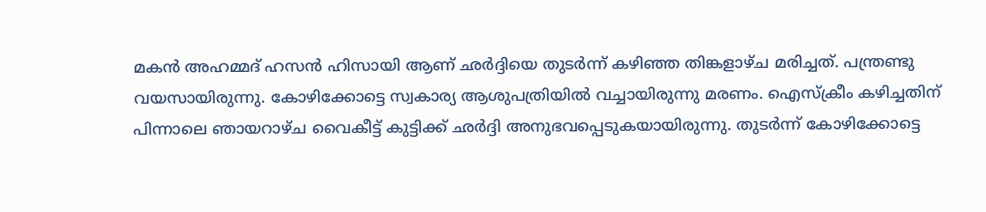മകന്‍ അഹമ്മദ് ഹസന്‍ ഹിസായി ആണ് ഛര്‍ദ്ദിയെ തുടര്‍ന്ന് കഴിഞ്ഞ തിങ്കളാഴ്ച മരിച്ചത്. പന്ത്രണ്ടു വയസായിരുന്നു. കോഴിക്കോട്ടെ സ്വകാര്യ ആശുപത്രിയില്‍ വച്ചായിരുന്നു മരണം. ഐസ്‌ക്രീം കഴിച്ചതിന് പിന്നാലെ ഞായറാഴ്ച വൈകീട്ട് കുട്ടിക്ക് ഛര്‍ദ്ദി അനുഭവപ്പെടുകയായിരുന്നു. തുടര്‍ന്ന് കോഴിക്കോട്ടെ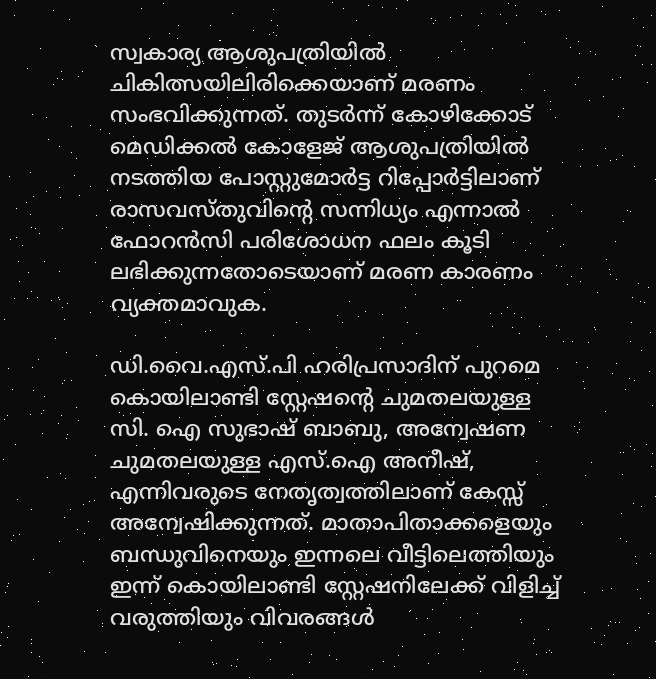സ്വകാര്യ ആശുപത്രിയില്‍ ചികിത്സയിലിരിക്കെയാണ് മരണം സംഭവിക്കുന്നത്. തുടര്‍ന്ന് കോഴിക്കോട് മെഡിക്കല്‍ കോളേജ് ആശുപത്രിയില്‍ നടത്തിയ പോസ്റ്റുമോര്‍ട്ട റിപ്പോര്‍ട്ടിലാണ് രാസവസ്തുവിന്റെ സന്നിധ്യം എന്നാല്‍ ഫോറന്‍സി പരിശോധന ഫലം കൂടി ലഭിക്കുന്നതോടെയാണ് മരണ കാരണം വ്യക്തമാവുക.

ഡി.വൈ.എസ്.പി ഹരിപ്രസാദിന് പുറമെ കൊയിലാണ്ടി സ്റ്റേഷന്റെ ചുമതലയുള്ള സി. ഐ സുഭാഷ് ബാബു, അന്വേഷണ ചുമതലയുള്ള എസ്.ഐ അനീഷ്, എന്നിവരുടെ നേതൃത്വത്തിലാണ് കേസ്സ് അന്വേഷിക്കുന്നത്. മാതാപിതാക്കളെയും ബന്ധുവിനെയും ഇന്നലെ വീട്ടിലെത്തിയും ഇന്ന് കൊയിലാണ്ടി സ്റ്റേഷനിലേക്ക് വിളിച്ച് വരുത്തിയും വിവരങ്ങള്‍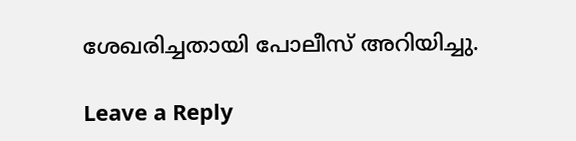ശേഖരിച്ചതായി പോലീസ് അറിയിച്ചു.

Leave a Reply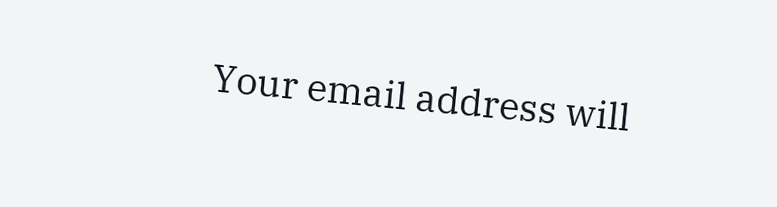Your email address will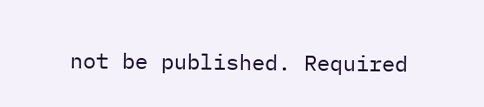not be published. Required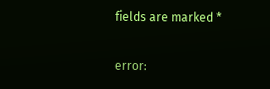fields are marked *

error: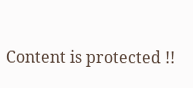Content is protected !!